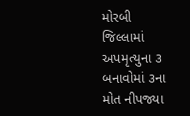મોરબી જિલ્લામાં અપમૃત્યુના ૩ બનાવોમાં ૩ના મોત નીપજ્યા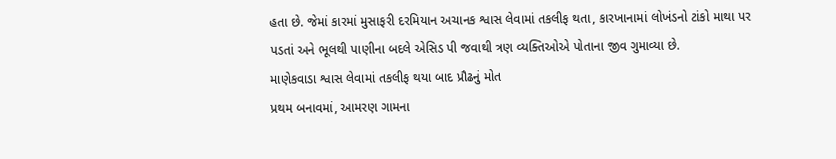હતા છે. જેમાં કારમાં મુસાફરી દરમિયાન અચાનક શ્વાસ લેવામાં તકલીફ થતા, કારખાનામાં લોખંડનો ટાંકો માથા પર પડતાં અને ભૂલથી પાણીના બદલે એસિડ પી જવાથી ત્રણ વ્યક્તિઓએ પોતાના જીવ ગુમાવ્યા છે.
માણેકવાડા શ્વાસ લેવામાં તકલીફ થયા બાદ પ્રૌઢનું મોત
પ્રથમ બનાવમાં, આમરણ ગામના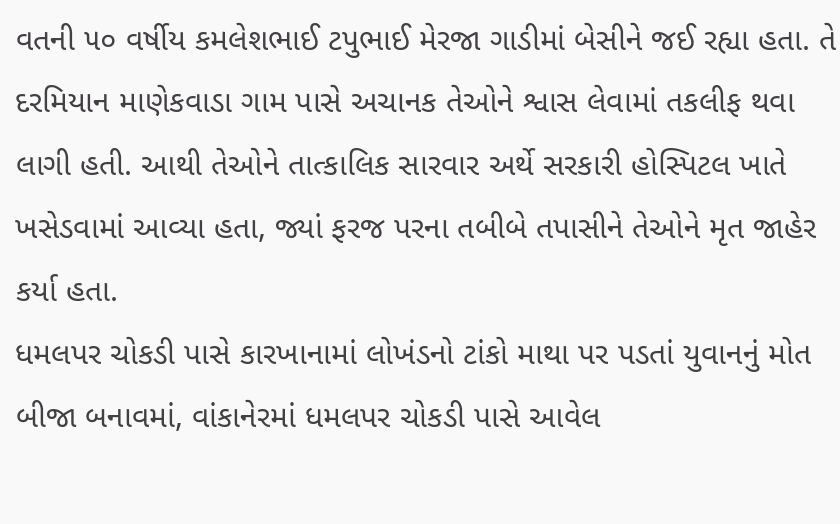વતની ૫૦ વર્ષીય કમલેશભાઈ ટપુભાઈ મેરજા ગાડીમાં બેસીને જઈ રહ્યા હતા. તે દરમિયાન માણેકવાડા ગામ પાસે અચાનક તેઓને શ્વાસ લેવામાં તકલીફ થવા લાગી હતી. આથી તેઓને તાત્કાલિક સારવાર અર્થે સરકારી હોસ્પિટલ ખાતે ખસેડવામાં આવ્યા હતા, જ્યાં ફરજ પરના તબીબે તપાસીને તેઓને મૃત જાહેર કર્યા હતા.
ધમલપર ચોકડી પાસે કારખાનામાં લોખંડનો ટાંકો માથા પર પડતાં યુવાનનું મોત
બીજા બનાવમાં, વાંકાનેરમાં ધમલપર ચોકડી પાસે આવેલ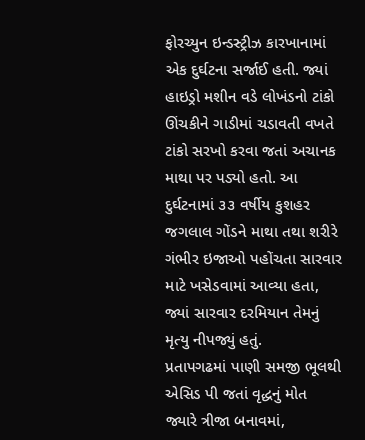ફોરચ્યુન ઇન્ડસ્ટ્રીઝ કારખાનામાં એક દુર્ઘટના સર્જાઈ હતી. જ્યાં હાઇડ્રો મશીન વડે લોખંડનો ટાંકો ઊંચકીને ગાડીમાં ચડાવતી વખતે ટાંકો સરખો કરવા જતાં અચાનક માથા પર પડ્યો હતો. આ દુર્ઘટનામાં ૩૩ વર્ષીય કુશહર જગલાલ ગોંડને માથા તથા શરીરે ગંભીર ઇજાઓ પહોંચતા સારવાર માટે ખસેડવામાં આવ્યા હતા, જ્યાં સારવાર દરમિયાન તેમનું મૃત્યુ નીપજ્યું હતું.
પ્રતાપગઢમાં પાણી સમજી ભૂલથી એસિડ પી જતાં વૃદ્ધનું મોત
જ્યારે ત્રીજા બનાવમાં,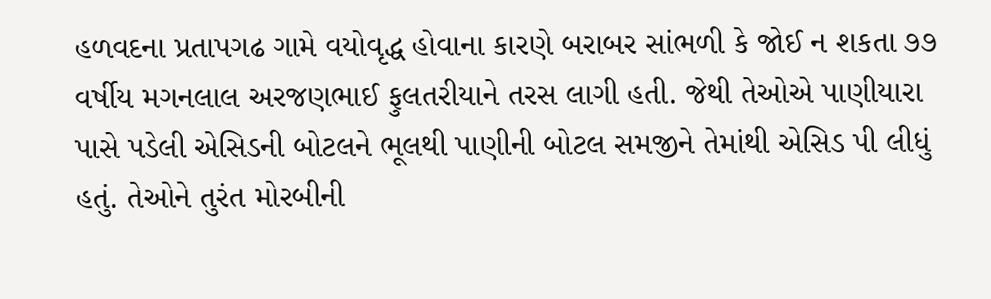હળવદના પ્રતાપગઢ ગામે વયોવૃદ્ધ હોવાના કારણે બરાબર સાંભળી કે જોઈ ન શકતા ૭૭ વર્ષીય મગનલાલ અરજણભાઈ ફુલતરીયાને તરસ લાગી હતી. જેથી તેઓએ પાણીયારા પાસે પડેલી એસિડની બોટલને ભૂલથી પાણીની બોટલ સમજીને તેમાંથી એસિડ પી લીધું હતું. તેઓને તુરંત મોરબીની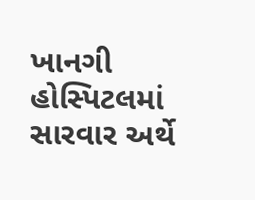ખાનગી હોસ્પિટલમાં સારવાર અર્થે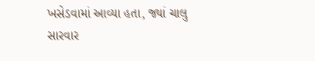ખસેડવામાં આવ્યા હતા, જ્યાં ચાલુ સારવાર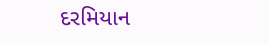દરમિયાન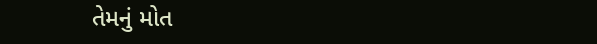તેમનું મોત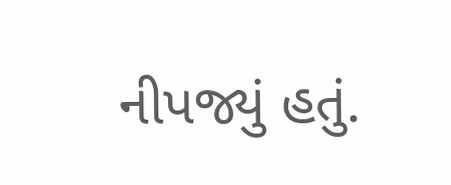નીપજ્યું હતું.